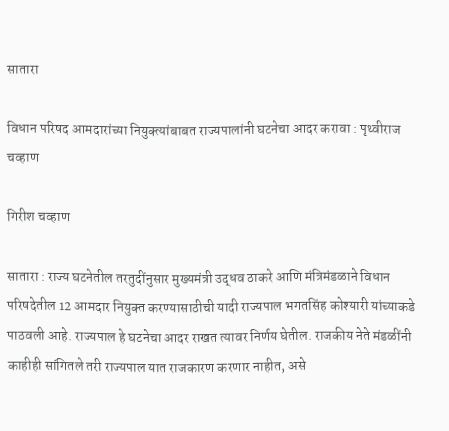सातारा

विधान परिषद आमदारांच्या नियुक्त्यांबाबत राज्यपालांनी घटनेचा आदर करावा : पृथ्वीराज चव्हाण

गिरीश चव्हाण

सातारा : राज्य घटनेतील तरतुदींनुसार मुख्यमंत्री उद्धव ठाकरे आणि मंत्रिमंडळाने विधान परिषदेतील 12 आमदार नियुक्‍त करण्यासाठीची यादी राज्यपाल भगतसिंह कोश्‍यारी यांच्याकडे पाठवली आहे. राज्यपाल हे घटनेचा आदर राखत त्यावर निर्णय घेतील. राजकीय नेते मंडळींनी काहीही सांगितले तरी राज्यपाल यात राजकारण करणार नाहीत, असे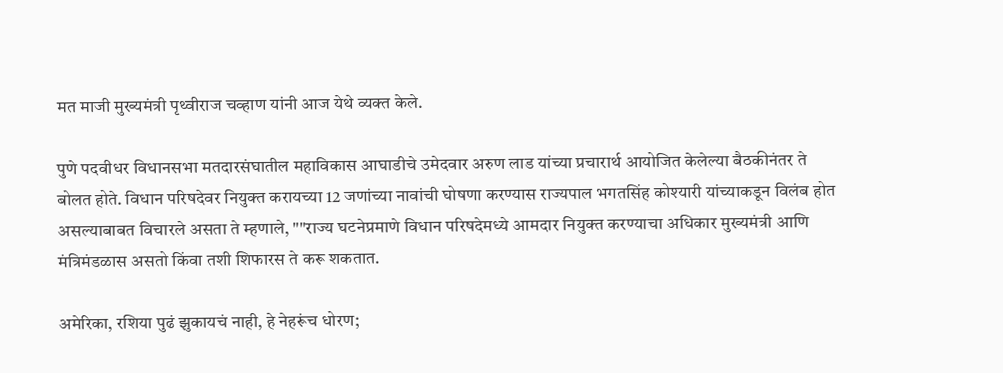मत माजी मुख्यमंत्री पृथ्वीराज चव्हाण यांनी आज येथे व्यक्त केले.

पुणे पदवीधर विधानसभा मतदारसंघातील महाविकास आघाडीचे उमेदवार अरुण लाड यांच्या प्रचारार्थ आयोजित केलेल्या बैठकीनंतर ते बोलत होते. विधान परिषदेवर नियुक्‍त करायच्या 12 जणांच्या नावांची घोषणा करण्यास राज्यपाल भगतसिंह कोश्‍यारी यांच्याकडून विलंब होत असल्याबाबत विचारले असता ते म्हणाले, ""राज्य घटनेप्रमाणे विधान परिषदेमध्ये आमदार नियुक्‍त करण्याचा अधिकार मुख्यमंत्री आणि मंत्रिमंडळास असतो किंवा तशी शिफारस ते करू शकतात.

अमेरिका, रशिया पुढं झुकायचं नाही, हे नेहरूंच धोरण;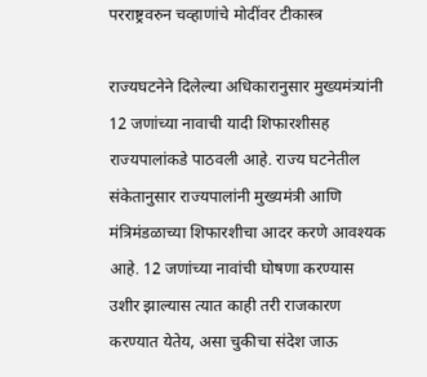परराष्ट्रवरुन चव्हाणांचे मोदींवर टीकास्त्र

राज्यघटनेने दिलेल्या अधिकारानुसार मुख्यमंत्र्यांनी 12 जणांच्या नावाची यादी शिफारशीसह राज्यपालांकडे पाठवली आहे. राज्य घटनेतील संकेतानुसार राज्यपालांनी मुख्यमंत्री आणि मंत्रिमंडळाच्या शिफारशीचा आदर करणे आवश्‍यक आहे. 12 जणांच्या नावांची घोषणा करण्यास उशीर झाल्यास त्यात काही तरी राजकारण करण्यात येतेय, असा चुकीचा संदेश जाऊ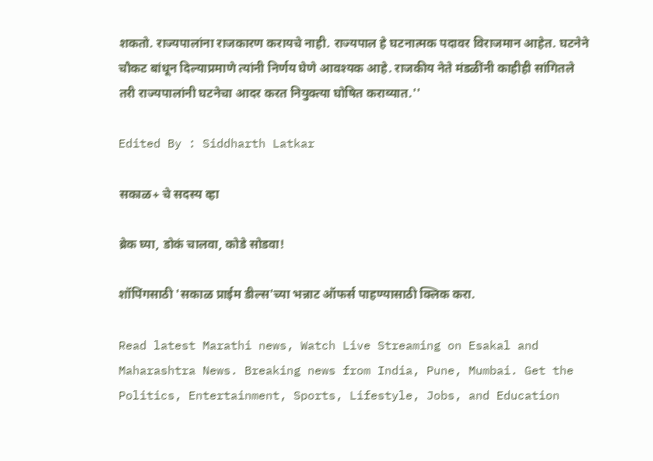शकतो. राज्यपालांना राजकारण करायचे नाही. राज्यपाल हे घटनात्मक पदावर विराजमान आहेत. घटनेने चौकट बांधून दिल्याप्रमाणे त्यांनी निर्णय घेणे आवश्‍यक आहे. राजकीय नेते मंडळींनी काहीही सांगितले तरी राज्यपालांनी घटनेचा आदर करत नियुक्‍त्या घोषित कराव्यात.''

Edited By : Siddharth Latkar

सकाळ+ चे सदस्य व्हा

ब्रेक घ्या, डोकं चालवा, कोडे सोडवा!

शॉपिंगसाठी 'सकाळ प्राईम डील्स'च्या भन्नाट ऑफर्स पाहण्यासाठी क्लिक करा.

Read latest Marathi news, Watch Live Streaming on Esakal and Maharashtra News. Breaking news from India, Pune, Mumbai. Get the Politics, Entertainment, Sports, Lifestyle, Jobs, and Education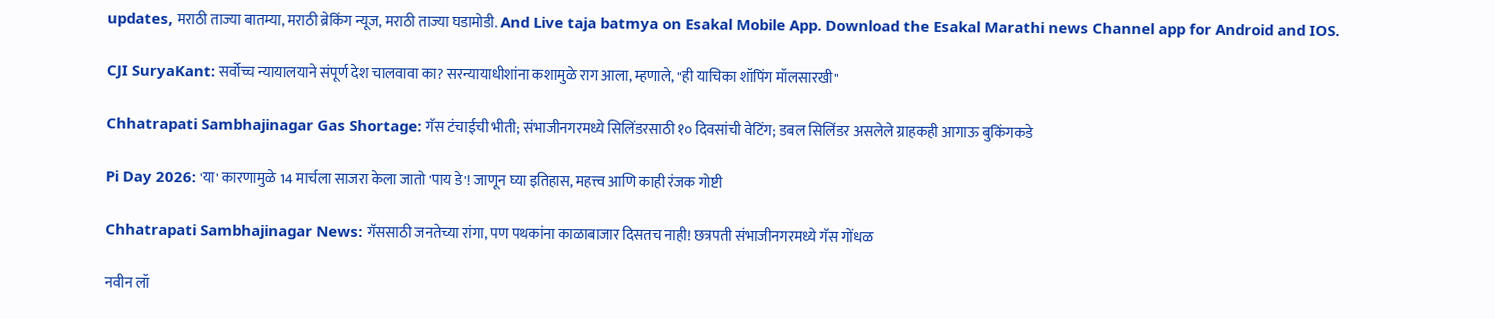updates, मराठी ताज्या बातम्या, मराठी ब्रेकिंग न्यूज, मराठी ताज्या घडामोडी. And Live taja batmya on Esakal Mobile App. Download the Esakal Marathi news Channel app for Android and IOS.

CJI SuryaKant: सर्वोच्च न्यायालयाने संपूर्ण देश चालवावा का? सरन्यायाधीशांना कशामुळे राग आला, म्हणाले, "ही याचिका शॉपिंग मॉलसारखी"

Chhatrapati Sambhajinagar Gas Shortage: गॅस टंचाईची भीती; संभाजीनगरमध्ये सिलिंडरसाठी १० दिवसांची वेटिंग; डबल सिलिंडर असलेले ग्राहकही आगाऊ बुकिंगकडे

Pi Day 2026: 'या' कारणामुळे 14 मार्चला साजरा केला जातो 'पाय डे'! जाणून घ्या इतिहास, महत्त्व आणि काही रंजक गोष्टी

Chhatrapati Sambhajinagar News: गॅससाठी जनतेच्या रांगा, पण पथकांना काळाबाजार दिसतच नाही! छत्रपती संभाजीनगरमध्ये गॅस गोंधळ

नवीन लॉ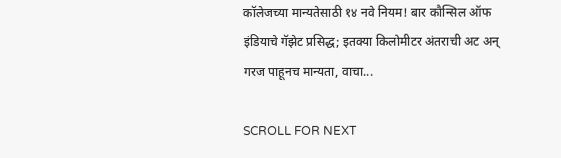कॉलेजच्या मान्यतेसाठी १४ नवे नियम! बार कौन्सिल ऑफ इंडियाचे गॅझेट प्रसिद्ध; इतक्या किलोमीटर अंतराची अट अन्‌ गरज पाहूनच मान्यता, वाचा...

SCROLL FOR NEXT